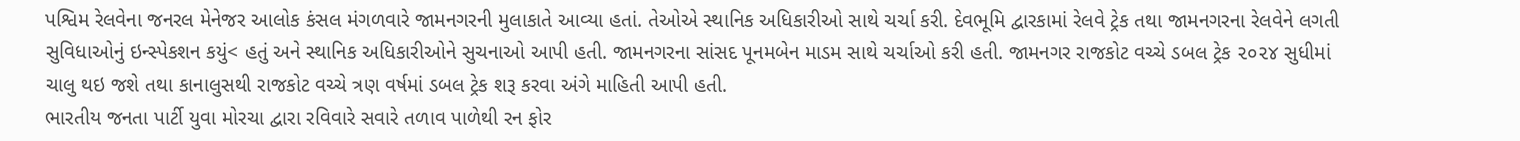પશ્વિમ રેલવેના જનરલ મેનેજર આલોક કંસલ મંગળવારે જામનગરની મુલાકાતે આવ્યા હતાં. તેઓએ સ્થાનિક અધિકારીઓ સાથે ચર્ચા કરી. દેવભૂમિ દ્વારકામાં રેલવે ટ્રેક તથા જામનગરના રેલવેને લગતી સુવિધાઓનું ઇન્સ્પેકશન કયું< હતું અને સ્થાનિક અધિકારીઓને સુચનાઓ આપી હતી. જામનગરના સાંસદ પૂનમબેન માડમ સાથે ચર્ચાઓ કરી હતી. જામનગર રાજકોટ વચ્ચે ડબલ ટ્રેક ૨૦૨૪ સુધીમાં ચાલુ થઇ જશે તથા કાનાલુસથી રાજકોટ વચ્ચે ત્રણ વર્ષમાં ડબલ ટ્રેક શરૂ કરવા અંગે માહિતી આપી હતી.
ભારતીય જનતા પાર્ટી યુવા મોરચા દ્વારા રવિવારે સવારે તળાવ પાળેથી રન ફોર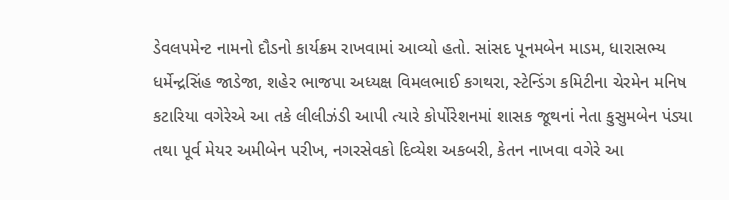ડેવલપમેન્ટ નામનો દૌડનો કાર્યક્રમ રાખવામાં આવ્યો હતો. સાંસદ પૂનમબેન માડમ, ધારાસભ્ય ધર્મેન્દ્રસિંહ જાડેજા, શહેર ભાજપા અધ્યક્ષ વિમલભાઈ કગથરા, સ્ટેન્ડિંગ કમિટીના ચેરમેન મનિષ કટારિયા વગેરેએ આ તકે લીલીઝંડી આપી ત્યારે કોર્પોરેશનમાં શાસક જૂથનાં નેતા કુસુમબેન પંડ્યા તથા પૂર્વ મેયર અમીબેન પરીખ, નગરસેવકો દિવ્યેશ અકબરી, કેતન નાખવા વગેરે આ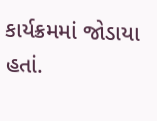કાર્યક્રમમાં જોડાયા હતાં.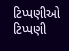ટિપ્પણીઓ
ટિપ્પણી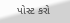પોસ્ટ કરો